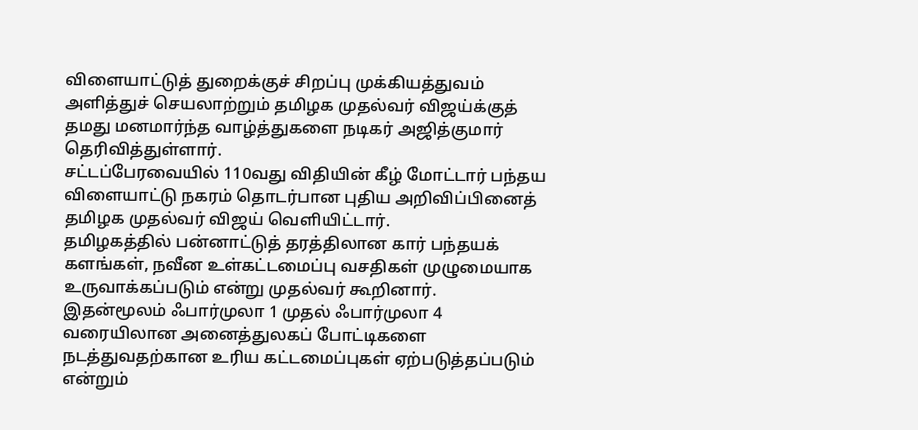விளையாட்டுத் துறைக்குச் சிறப்பு முக்கியத்துவம் அளித்துச் செயலாற்றும் தமிழக முதல்வர் விஜய்க்குத் தமது மனமார்ந்த வாழ்த்துகளை நடிகர் அஜித்குமார் தெரிவித்துள்ளார்.
சட்டப்பேரவையில் 110வது விதியின் கீழ் மோட்டார் பந்தய விளையாட்டு நகரம் தொடர்பான புதிய அறிவிப்பினைத் தமிழக முதல்வர் விஜய் வெளியிட்டார்.
தமிழகத்தில் பன்னாட்டுத் தரத்திலான கார் பந்தயக் களங்கள், நவீன உள்கட்டமைப்பு வசதிகள் முழுமையாக உருவாக்கப்படும் என்று முதல்வர் கூறினார்.
இதன்மூலம் ஃபார்முலா 1 முதல் ஃபார்முலா 4 வரையிலான அனைத்துலகப் போட்டிகளை நடத்துவதற்கான உரிய கட்டமைப்புகள் ஏற்படுத்தப்படும் என்றும்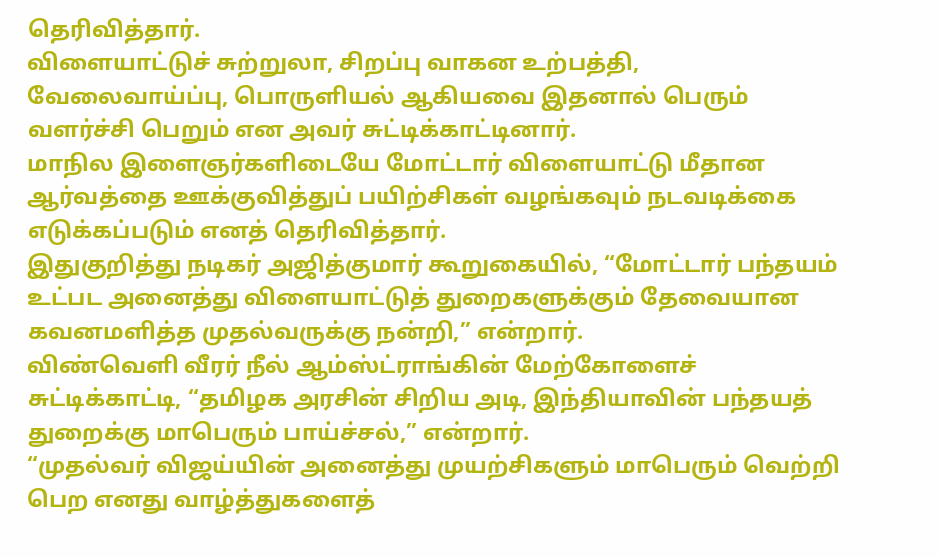தெரிவித்தார்.
விளையாட்டுச் சுற்றுலா, சிறப்பு வாகன உற்பத்தி, வேலைவாய்ப்பு, பொருளியல் ஆகியவை இதனால் பெரும் வளர்ச்சி பெறும் என அவர் சுட்டிக்காட்டினார்.
மாநில இளைஞர்களிடையே மோட்டார் விளையாட்டு மீதான ஆர்வத்தை ஊக்குவித்துப் பயிற்சிகள் வழங்கவும் நடவடிக்கை எடுக்கப்படும் எனத் தெரிவித்தார்.
இதுகுறித்து நடிகர் அஜித்குமார் கூறுகையில், “மோட்டார் பந்தயம் உட்பட அனைத்து விளையாட்டுத் துறைகளுக்கும் தேவையான கவனமளித்த முதல்வருக்கு நன்றி,” என்றார்.
விண்வெளி வீரர் நீல் ஆம்ஸ்ட்ராங்கின் மேற்கோளைச் சுட்டிக்காட்டி, “தமிழக அரசின் சிறிய அடி, இந்தியாவின் பந்தயத் துறைக்கு மாபெரும் பாய்ச்சல்,” என்றார்.
“முதல்வர் விஜய்யின் அனைத்து முயற்சிகளும் மாபெரும் வெற்றி பெற எனது வாழ்த்துகளைத்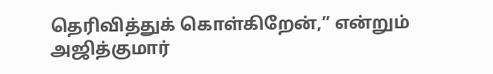தெரிவித்துக் கொள்கிறேன்,” என்றும் அஜித்குமார்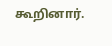கூறினார்.